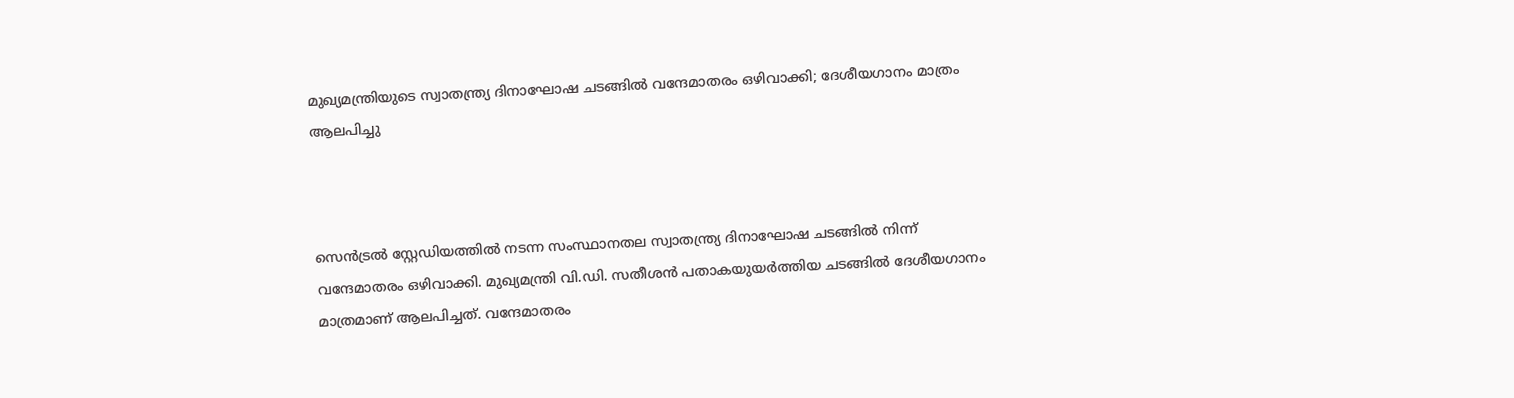മുഖ്യമന്ത്രിയുടെ സ്വാതന്ത്ര്യ ദിനാഘോഷ ചടങ്ങിൽ വന്ദേമാതരം ഒഴിവാക്കി; ദേശീയഗാനം മാത്രം ആലപിച്ചു



സെൻട്രൽ സ്റ്റേഡിയത്തിൽ നടന്ന സംസ്ഥാനതല സ്വാതന്ത്ര്യ ദിനാഘോഷ ചടങ്ങിൽ നിന്ന് വന്ദേമാതരം ഒഴിവാക്കി. മുഖ്യമന്ത്രി വി.ഡി. സതീശൻ പതാകയുയർത്തിയ ചടങ്ങിൽ ദേശീയഗാനം മാത്രമാണ് ആലപിച്ചത്. വന്ദേമാതരം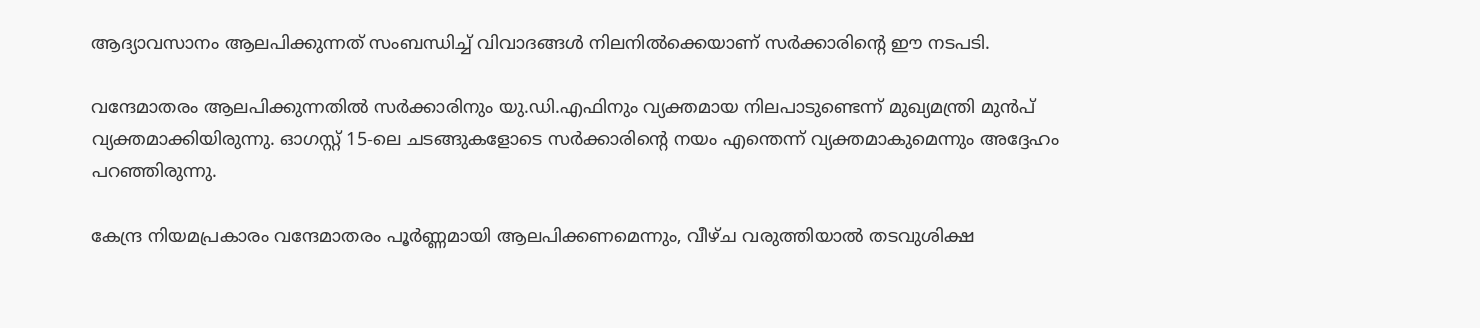ആദ്യാവസാനം ആലപിക്കുന്നത് സംബന്ധിച്ച് വിവാദങ്ങൾ നിലനിൽക്കെയാണ് സർക്കാരിന്റെ ഈ നടപടി.

വന്ദേമാതരം ആലപിക്കുന്നതിൽ സർക്കാരിനും യു.ഡി.എഫിനും വ്യക്തമായ നിലപാടുണ്ടെന്ന് മുഖ്യമന്ത്രി മുൻപ് വ്യക്തമാക്കിയിരുന്നു. ഓഗസ്റ്റ് 15-ലെ ചടങ്ങുകളോടെ സർക്കാരിന്റെ നയം എന്തെന്ന് വ്യക്തമാകുമെന്നും അദ്ദേഹം പറഞ്ഞിരുന്നു.

കേന്ദ്ര നിയമപ്രകാരം വന്ദേമാതരം പൂർണ്ണമായി ആലപിക്കണമെന്നും, വീഴ്ച വരുത്തിയാൽ തടവുശിക്ഷ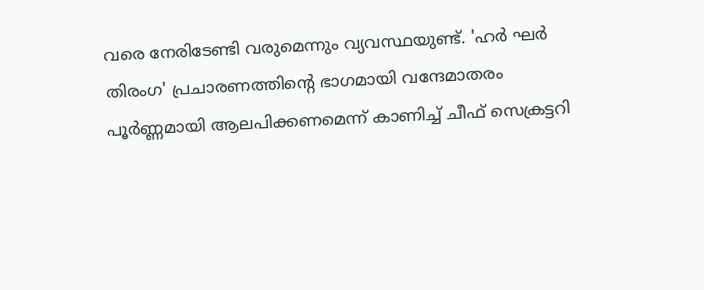വരെ നേരിടേണ്ടി വരുമെന്നും വ്യവസ്ഥയുണ്ട്. 'ഹർ ഘർ തിരംഗ' പ്രചാരണത്തിന്റെ ഭാഗമായി വന്ദേമാതരം പൂർണ്ണമായി ആലപിക്കണമെന്ന് കാണിച്ച് ചീഫ് സെക്രട്ടറി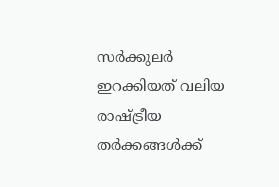സർക്കുലർ ഇറക്കിയത് വലിയ രാഷ്ട്രീയ തർക്കങ്ങൾക്ക്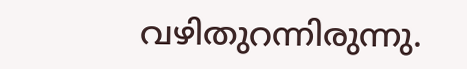വഴിതുറന്നിരുന്നു.